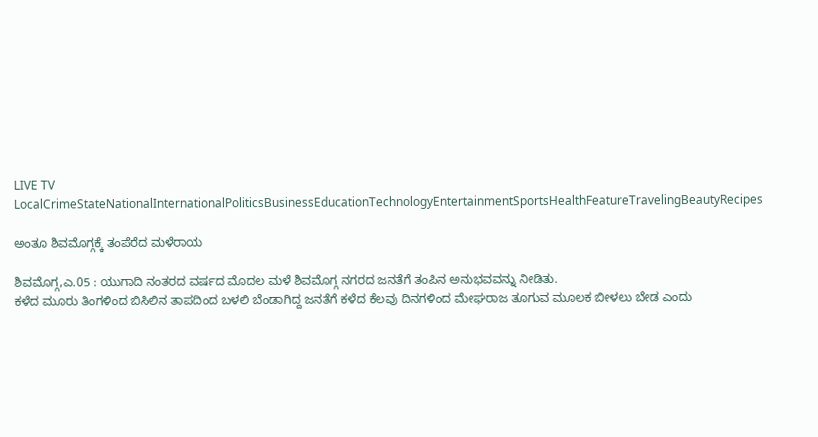LIVE TV LocalCrimeStateNationalInternationalPoliticsBusinessEducationTechnologyEntertainmentSportsHealthFeatureTravelingBeautyRecipes

ಅಂತೂ ಶಿವಮೊಗ್ಗಕ್ಕೆ ತಂಪೆರೆದ ಮಳೆರಾಯ

ಶಿವಮೊಗ್ಗ,ಎ.05 : ಯುಗಾದಿ ನಂತರದ ವರ್ಷದ ಮೊದಲ ಮಳೆ ಶಿವಮೊಗ್ಗ ನಗರದ ಜನತೆಗೆ ತಂಪಿನ ಅನುಭವವನ್ನು ನೀಡಿತು.
ಕಳೆದ ಮೂರು ತಿಂಗಳಿಂದ ಬಿಸಿಲಿನ ತಾಪದಿಂದ ಬಳಲಿ ಬೆಂಡಾಗಿದ್ದ ಜನತೆಗೆ ಕಳೆದ ಕೆಲವು ದಿನಗಳಿಂದ ಮೇಘರಾಜ ತೂಗುವ ಮೂಲಕ ಬೀಳಲು ಬೇಡ ಎಂದು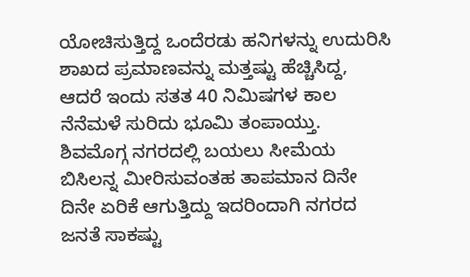ಯೋಚಿಸುತ್ತಿದ್ದ ಒಂದೆರಡು ಹನಿಗಳನ್ನು ಉದುರಿಸಿ ಶಾಖದ ಪ್ರಮಾಣವನ್ನು ಮತ್ತಷ್ಟು ಹೆಚ್ಚಿಸಿದ್ದ,  ಆದರೆ ಇಂದು ಸತತ 40 ನಿಮಿಷಗಳ ಕಾಲ ನೆನೆಮಳೆ ಸುರಿದು ಭೂಮಿ ತಂಪಾಯ್ತು.
ಶಿವಮೊಗ್ಗ ನಗರದಲ್ಲಿ ಬಯಲು ಸೀಮೆಯ ಬಿಸಿಲನ್ನ ಮೀರಿಸುವಂತಹ ತಾಪಮಾನ ದಿನೇ ದಿನೇ ಏರಿಕೆ ಆಗುತ್ತಿದ್ದು ಇದರಿಂದಾಗಿ ನಗರದ ಜನತೆ ಸಾಕಷ್ಟು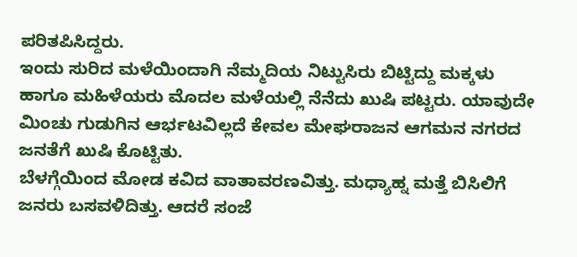ಪರಿತಪಿಸಿದ್ದರು.
ಇಂದು ಸುರಿದ ಮಳೆಯಿಂದಾಗಿ ನೆಮ್ಮದಿಯ ನಿಟ್ಟುಸಿರು ಬಿಟ್ಟಿದ್ದು ಮಕ್ಕಳು ಹಾಗೂ ಮಹಿಳೆಯರು ಮೊದಲ ಮಳೆಯಲ್ಲಿ ನೆನೆದು ಖುಷಿ ಪಟ್ಟರು. ಯಾವುದೇ ಮಿಂಚು ಗುಡುಗಿನ ಆರ್ಭಟವಿಲ್ಲದೆ ಕೇವಲ ಮೇಘರಾಜನ ಆಗಮನ ನಗರದ ಜನತೆಗೆ ಖುಷಿ ಕೊಟ್ಟಿತು.
ಬೆಳಗ್ಗೆಯಿಂದ ಮೋಡ ಕವಿದ ವಾತಾವರಣವಿತ್ತು. ಮಧ್ಯಾಹ್ನ ಮತ್ತೆ ಬಿಸಿಲಿಗೆ ಜನರು ಬಸವಳಿದಿತ್ತು. ಆದರೆ ಸಂಜೆ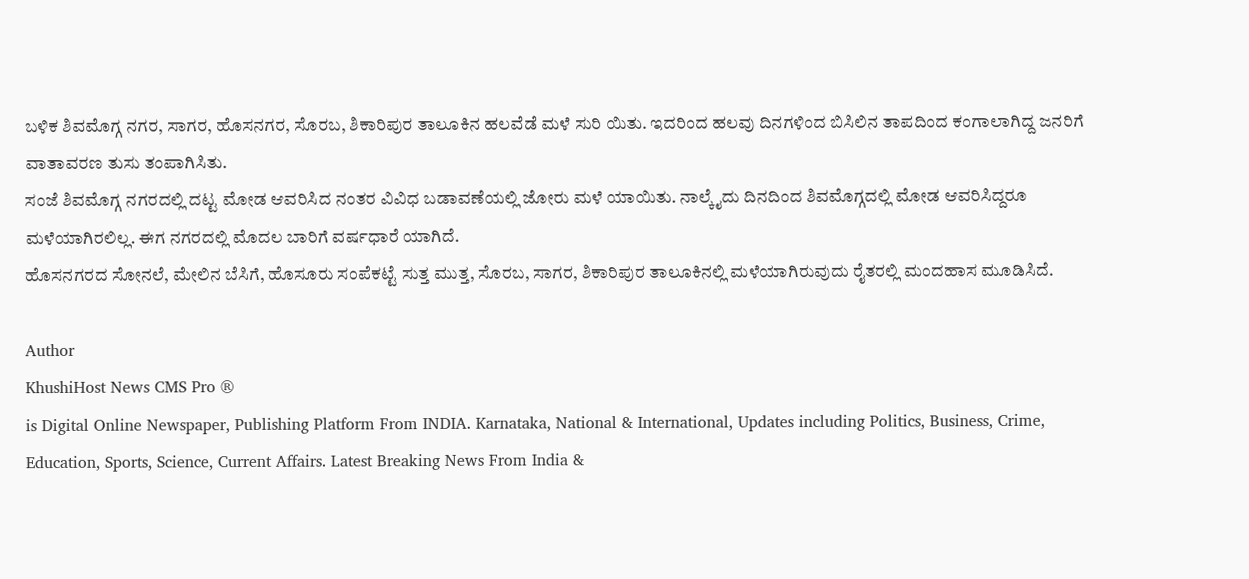ಬಳಿಕ ಶಿವಮೊಗ್ಗ ನಗರ, ಸಾಗರ, ಹೊಸನಗರ, ಸೊರಬ, ಶಿಕಾರಿಪುರ ತಾಲೂಕಿನ ಹಲವೆಡೆ ಮಳೆ ಸುರಿ ಯಿತು. ಇದರಿಂದ ಹಲವು ದಿನಗಳಿಂದ ಬಿಸಿಲಿನ ತಾಪದಿಂದ ಕಂಗಾಲಾಗಿದ್ದ ಜನರಿಗೆ ವಾತಾವರಣ ತುಸು ತಂಪಾಗಿಸಿತು.
ಸಂಜೆ ಶಿವಮೊಗ್ಗ ನಗರದಲ್ಲಿ ದಟ್ಟ ಮೋಡ ಆವರಿಸಿದ ನಂತರ ವಿವಿಧ ಬಡಾವಣೆಯಲ್ಲಿ ಜೋರು ಮಳೆ ಯಾಯಿತು. ನಾಲ್ಕೈದು ದಿನದಿಂದ ಶಿವಮೊಗ್ಗದಲ್ಲಿ ಮೋಡ ಆವರಿಸಿದ್ದರೂ ಮಳೆಯಾಗಿರಲಿಲ್ಲ. ಈಗ ನಗರದಲ್ಲಿ ಮೊದಲ ಬಾರಿಗೆ ವರ್ಷಧಾರೆ ಯಾಗಿದೆ.
ಹೊಸನಗರದ ಸೋನಲೆ, ಮೇಲಿನ ಬೆಸಿಗೆ, ಹೊಸೂರು ಸಂಪೆಕಟ್ಟೆ ಸುತ್ತ ಮುತ್ತ, ಸೊರಬ, ಸಾಗರ, ಶಿಕಾರಿಪುರ ತಾಲೂಕಿನಲ್ಲಿ ಮಳೆಯಾಗಿರುವುದು ರೈತರಲ್ಲಿ ಮಂದಹಾಸ ಮೂಡಿಸಿದೆ.

Author
KhushiHost News CMS Pro ®
is Digital Online Newspaper, Publishing Platform From INDIA. Karnataka, National & International, Updates including Politics, Business, Crime, Education, Sports, Science, Current Affairs. Latest Breaking News From India &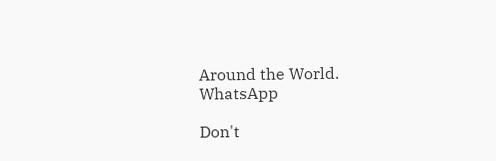Around the World.
WhatsApp

Don't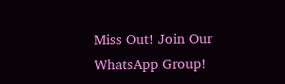Miss Out! Join Our WhatsApp Group!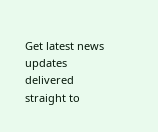Get latest news updates delivered straight to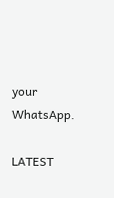your WhatsApp.

LATEST